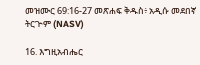መዝሙር 69:16-27 መጽሐፍ ቅዱስ፥ አዲሱ መደበኛ ትርጒም (NASV)

16. እግዚአብሔር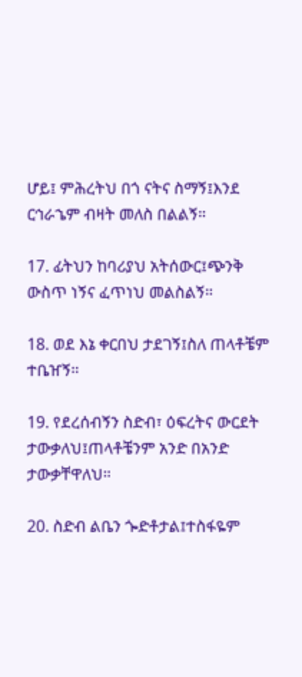ሆይ፤ ምሕረትህ በጎ ናትና ስማኝ፤እንደ ርኅራኄም ብዛት መለስ በልልኝ።

17. ፊትህን ከባሪያህ አትሰውር፤ጭንቅ ውስጥ ነኝና ፈጥነህ መልስልኝ።

18. ወደ እኔ ቀርበህ ታደገኝ፤ስለ ጠላቶቼም ተቤዠኝ።

19. የደረሰብኝን ስድብ፣ ዕፍረትና ውርደት ታውቃለህ፤ጠላቶቼንም አንድ በአንድ ታውቃቸዋለህ።

20. ስድብ ልቤን ጐድቶታል፤ተስፋዬም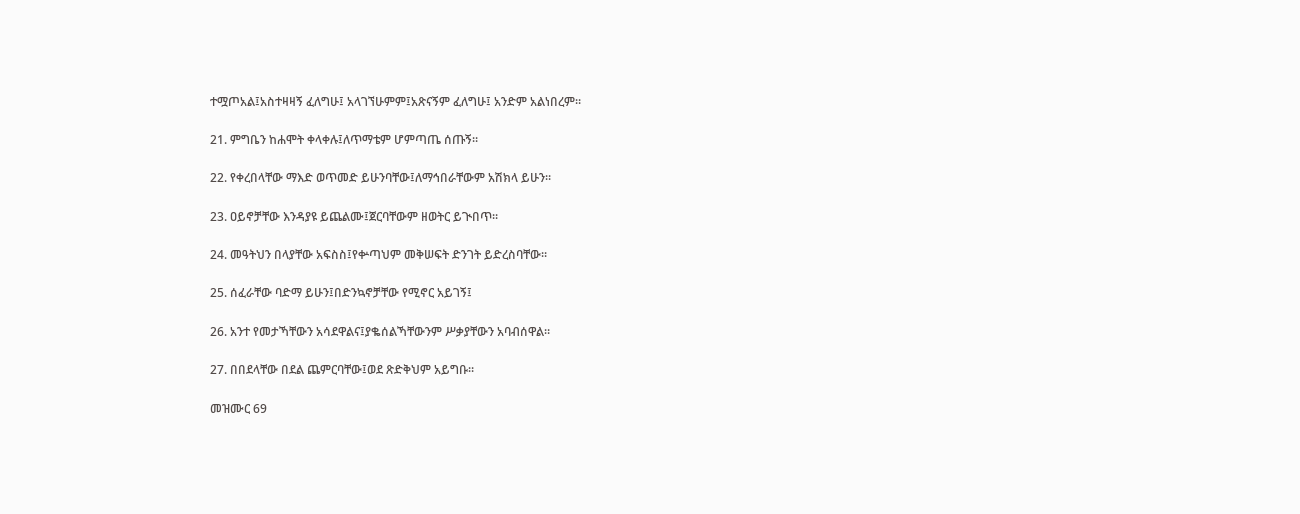ተሟጦአል፤አስተዛዛኝ ፈለግሁ፤ አላገኘሁምም፤አጽናኝም ፈለግሁ፤ አንድም አልነበረም።

21. ምግቤን ከሐሞት ቀላቀሉ፤ለጥማቴም ሆምጣጤ ሰጡኝ።

22. የቀረበላቸው ማእድ ወጥመድ ይሁንባቸው፤ለማኅበራቸውም አሽክላ ይሁን።

23. ዐይኖቻቸው እንዳያዩ ይጨልሙ፤ጀርባቸውም ዘወትር ይጒበጥ።

24. መዓትህን በላያቸው አፍስስ፤የቍጣህም መቅሠፍት ድንገት ይድረስባቸው።

25. ሰፈራቸው ባድማ ይሁን፤በድንኳኖቻቸው የሚኖር አይገኝ፤

26. አንተ የመታኻቸውን አሳደዋልና፤ያቈሰልኻቸውንም ሥቃያቸውን አባብሰዋል።

27. በበደላቸው በደል ጨምርባቸው፤ወደ ጽድቅህም አይግቡ።

መዝሙር 69